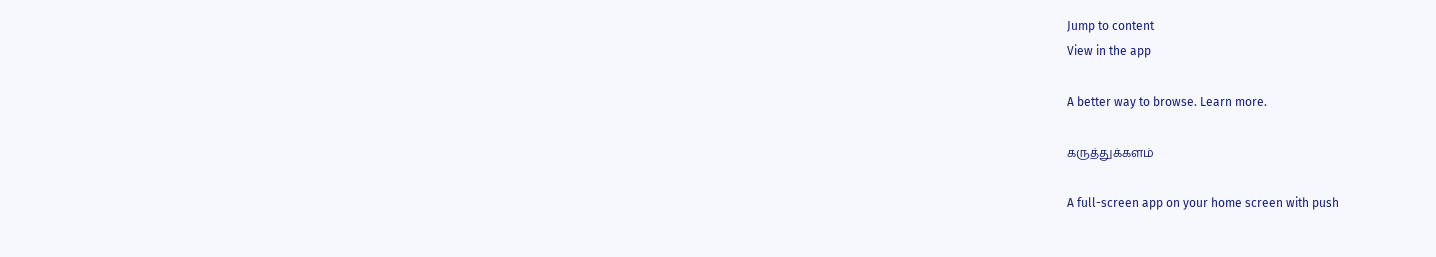Jump to content
View in the app

A better way to browse. Learn more.

கருத்துக்களம்

A full-screen app on your home screen with push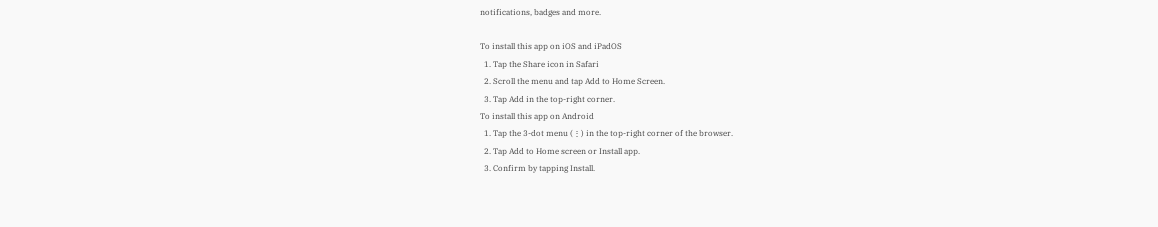notifications, badges and more.

To install this app on iOS and iPadOS
  1. Tap the Share icon in Safari
  2. Scroll the menu and tap Add to Home Screen.
  3. Tap Add in the top-right corner.
To install this app on Android
  1. Tap the 3-dot menu (⋮) in the top-right corner of the browser.
  2. Tap Add to Home screen or Install app.
  3. Confirm by tapping Install.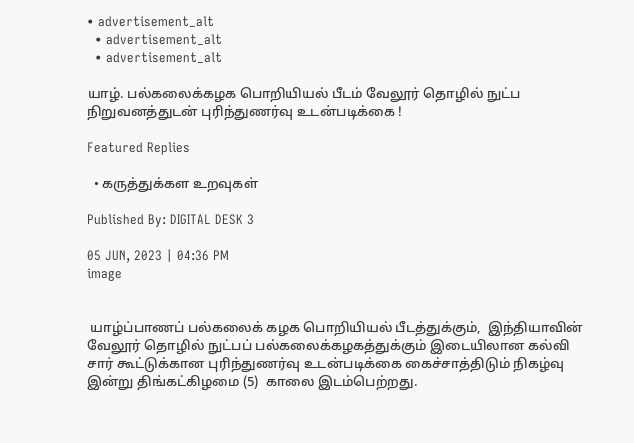• advertisement_alt
  • advertisement_alt
  • advertisement_alt

யாழ். பல்கலைக்கழக பொறியியல் பீடம் வேலூர் தொழில் நுட்ப நிறுவனத்துடன் புரிந்துணர்வு உடன்படிக்கை !

Featured Replies

  • கருத்துக்கள உறவுகள்

Published By: DIGITAL DESK 3

05 JUN, 2023 | 04:36 PM
image


 யாழ்ப்பாணப் பல்கலைக் கழக பொறியியல் பீடத்துக்கும்,  இந்தியாவின்  வேலூர் தொழில் நுட்பப் பல்கலைக்கழகத்துக்கும் இடையிலான கல்வி சார் கூட்டுக்கான புரிந்துணர்வு உடன்படிக்கை கைச்சாத்திடும் நிகழ்வு இன்று திங்கட்கிழமை (5)  காலை இடம்பெற்றது.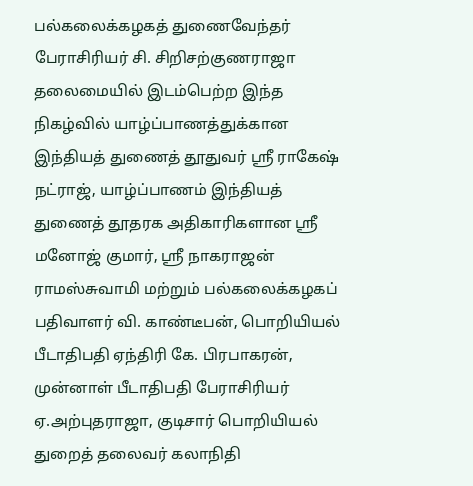பல்கலைக்கழகத் துணைவேந்தர் பேராசிரியர் சி. சிறிசற்குணராஜா தலைமையில் இடம்பெற்ற இந்த நிகழ்வில் யாழ்ப்பாணத்துக்கான இந்தியத் துணைத் தூதுவர் ஶ்ரீ ராகேஷ் நட்ராஜ், யாழ்ப்பாணம் இந்தியத் துணைத் தூதரக அதிகாரிகளான ஶ்ரீ மனோஜ் குமார், ஶ்ரீ நாகராஜன் ராமஸ்சுவாமி மற்றும் பல்கலைக்கழகப் பதிவாளர் வி. காண்டீபன், பொறியியல் பீடாதிபதி ஏந்திரி கே. பிரபாகரன், முன்னாள் பீடாதிபதி பேராசிரியர் ஏ.அற்புதராஜா, குடிசார் பொறியியல் துறைத் தலைவர் கலாநிதி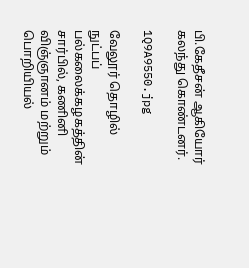பி.கேதீசன் ஆகியோர் கலந்து கொண்டனர்.

1Q9A9550.jpg

வேலூர் தொழில் நுட்பப் பல்கலைக்கழகத்தின் சார்பில், கணினி விஞ்ஞானம் மற்றும் பொறியியல்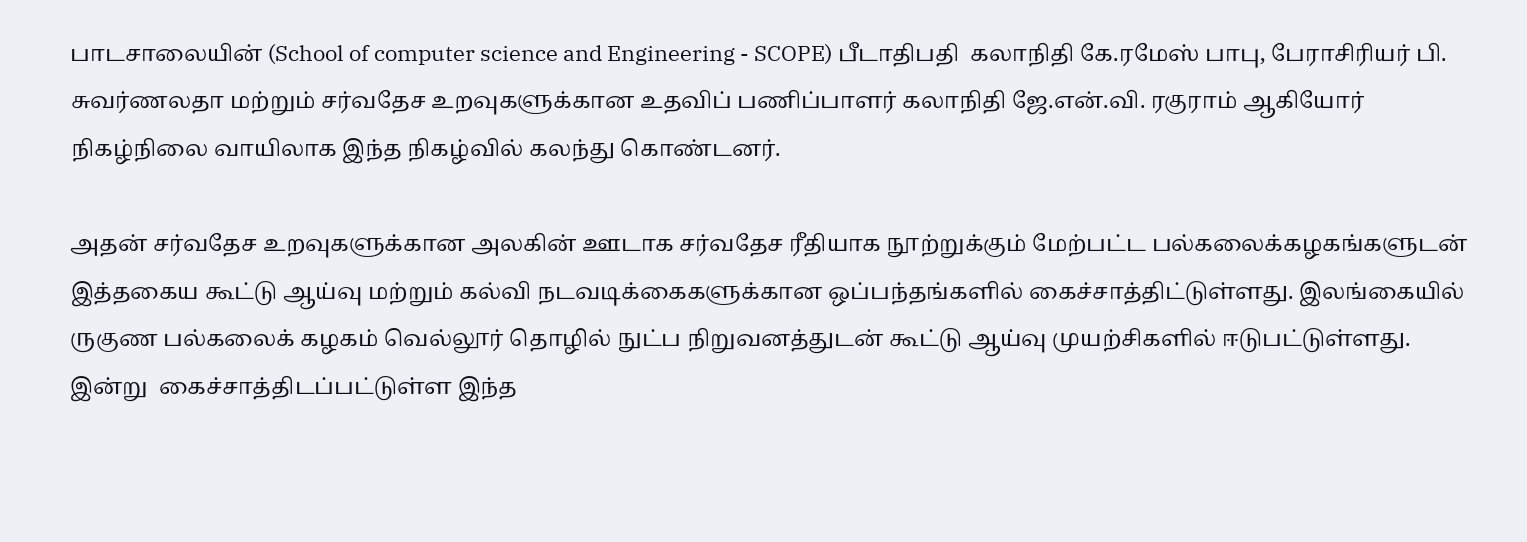பாடசாலையின் (School of computer science and Engineering - SCOPE) பீடாதிபதி  கலாநிதி கே.ரமேஸ் பாபு, பேராசிரியர் பி. சுவர்ணலதா மற்றும் சர்வதேச உறவுகளுக்கான உதவிப் பணிப்பாளர் கலாநிதி ஜே.என்.வி. ரகுராம் ஆகியோர் நிகழ்நிலை வாயிலாக இந்த நிகழ்வில் கலந்து கொண்டனர்.

அதன் சர்வதேச உறவுகளுக்கான அலகின் ஊடாக சர்வதேச ரீதியாக நூற்றுக்கும் மேற்பட்ட பல்கலைக்கழகங்களுடன் இத்தகைய கூட்டு ஆய்வு மற்றும் கல்வி நடவடிக்கைகளுக்கான ஒப்பந்தங்களில் கைச்சாத்திட்டுள்ளது. இலங்கையில் ருகுண பல்கலைக் கழகம் வெல்லூர் தொழில் நுட்ப நிறுவனத்துடன் கூட்டு ஆய்வு முயற்சிகளில் ஈடுபட்டுள்ளது. இன்று  கைச்சாத்திடப்பட்டுள்ள இந்த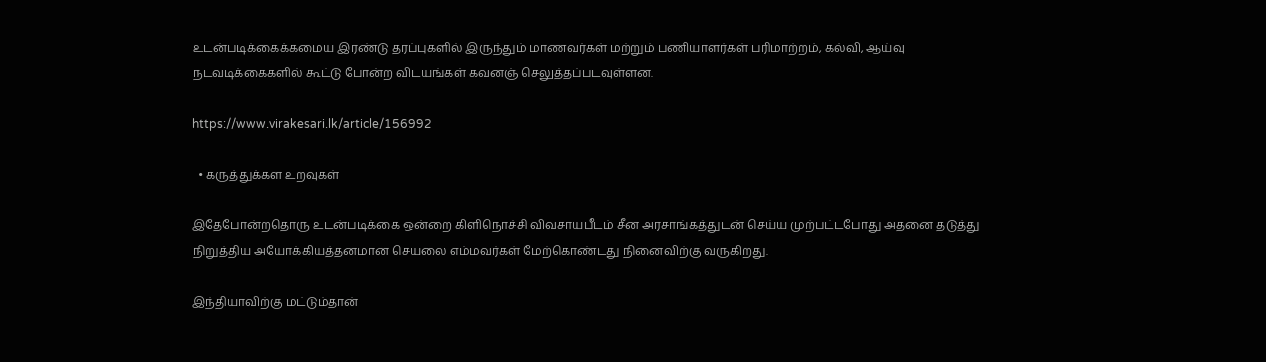உடன்படிக்கைக்கமைய இரண்டு தரப்புகளில் இருந்தும் மாணவர்கள் மற்றும் பணியாளர்கள் பரிமாற்றம், கல்வி, ஆய்வு நடவடிக்கைகளில் கூட்டு போன்ற விடயங்கள் கவனஞ் செலுத்தப்படவுள்ளன.

https://www.virakesari.lk/article/156992

  • கருத்துக்கள உறவுகள்

இதேபோன்றதொரு உடன்படிக்கை ஒன்றை கிளிநொச்சி விவசாயபீடம் சீன அரசாங்கத்துடன் செய்ய முற்பட்டபோது அதனை தடுத்து நிறுத்திய அயோக்கியத்தனமான செயலை எம்மவர்கள் மேற்கொண்டது நினைவிற்கு வருகிறது.

இந்தியாவிற்கு மட்டும்தான்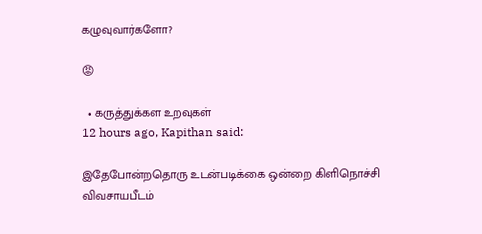கழுவுவார்களோ?

😡

  • கருத்துக்கள உறவுகள்
12 hours ago, Kapithan said:

இதேபோன்றதொரு உடன்படிக்கை ஒன்றை கிளிநொச்சி விவசாயபீடம்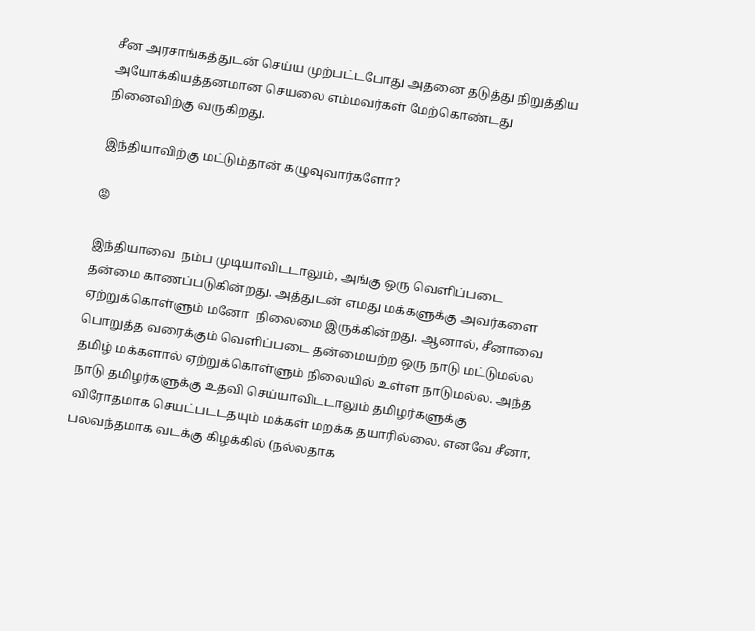சீன அரசாங்கத்துடன் செய்ய முற்பட்டபோது அதனை தடுத்து நிறுத்திய அயோக்கியத்தனமான செயலை எம்மவர்கள் மேற்கொண்டது நினைவிற்கு வருகிறது.

இந்தியாவிற்கு மட்டும்தான் கழுவுவார்களோ?

😡

இந்தியாவை  நம்ப முடியாவிடடாலும், அங்கு ஒரு வெளிப்படை தன்மை காணப்படுகின்றது. அத்துடன் எமது மக்களுக்கு அவர்களை ஏற்றுக்கொள்ளும் மனோ  நிலைமை இருக்கின்றது. ஆனால், சீனாவை பொறுத்த வரைக்கும் வெளிப்படை தன்மையற்ற ஒரு நாடு மட்டுமல்ல தமிழ் மக்களால் ஏற்றுக்கொள்ளும் நிலையில் உள்ள நாடுமல்ல. அந்த நாடு தமிழர்களுக்கு உதவி செய்யாவிடடாலும் தமிழர்களுக்கு விரோதமாக செயட்படடதயும் மக்கள் மறக்க தயாரில்லை. எனவே சீனா, பலவந்தமாக வடக்கு கிழக்கில் (நல்லதாக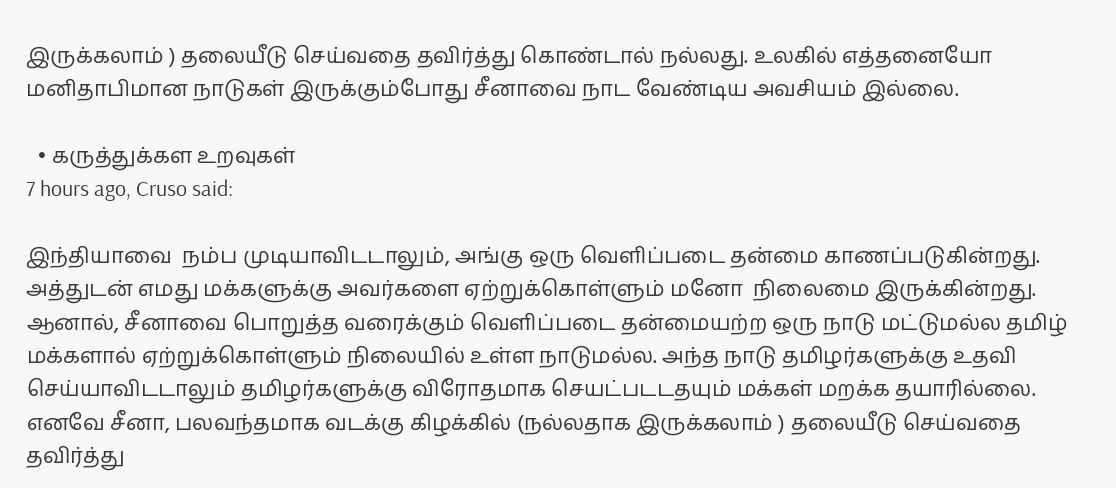இருக்கலாம் ) தலையீடு செய்வதை தவிர்த்து கொண்டால் நல்லது. உலகில் எத்தனையோ மனிதாபிமான நாடுகள் இருக்கும்போது சீனாவை நாட வேண்டிய அவசியம் இல்லை.

  • கருத்துக்கள உறவுகள்
7 hours ago, Cruso said:

இந்தியாவை  நம்ப முடியாவிடடாலும், அங்கு ஒரு வெளிப்படை தன்மை காணப்படுகின்றது. அத்துடன் எமது மக்களுக்கு அவர்களை ஏற்றுக்கொள்ளும் மனோ  நிலைமை இருக்கின்றது. ஆனால், சீனாவை பொறுத்த வரைக்கும் வெளிப்படை தன்மையற்ற ஒரு நாடு மட்டுமல்ல தமிழ் மக்களால் ஏற்றுக்கொள்ளும் நிலையில் உள்ள நாடுமல்ல. அந்த நாடு தமிழர்களுக்கு உதவி செய்யாவிடடாலும் தமிழர்களுக்கு விரோதமாக செயட்படடதயும் மக்கள் மறக்க தயாரில்லை. எனவே சீனா, பலவந்தமாக வடக்கு கிழக்கில் (நல்லதாக இருக்கலாம் ) தலையீடு செய்வதை தவிர்த்து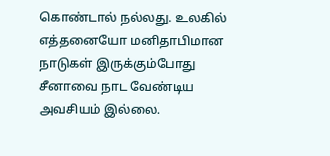கொண்டால் நல்லது. உலகில் எத்தனையோ மனிதாபிமான நாடுகள் இருக்கும்போது சீனாவை நாட வேண்டிய அவசியம் இல்லை.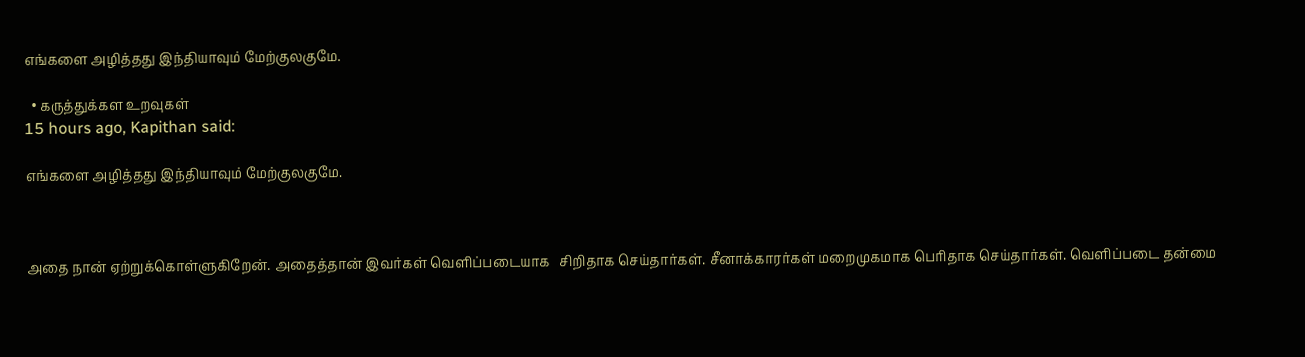எங்களை அழித்தது இந்தியாவும் மேற்குலகுமே.

  • கருத்துக்கள உறவுகள்
15 hours ago, Kapithan said:

எங்களை அழித்தது இந்தியாவும் மேற்குலகுமே.



அதை நான் ஏற்றுக்கொள்ளுகிறேன். அதைத்தான் இவர்கள் வெளிப்படையாக   சிறிதாக செய்தார்கள். சீனாக்காரர்கள் மறைமுகமாக பெரிதாக செய்தார்கள். வெளிப்படை தன்மை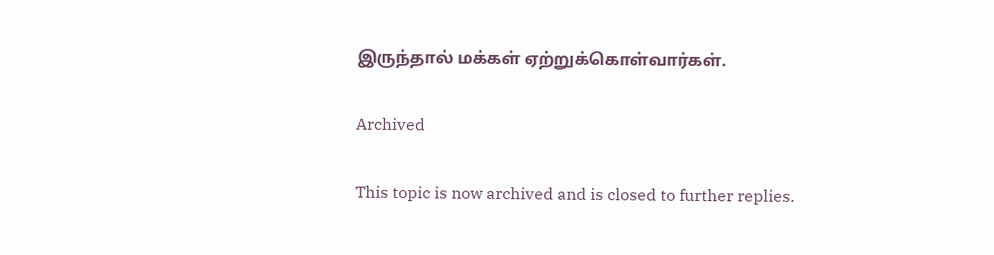இருந்தால் மக்கள் ஏற்றுக்கொள்வார்கள்.

Archived

This topic is now archived and is closed to further replies.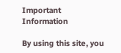Important Information

By using this site, you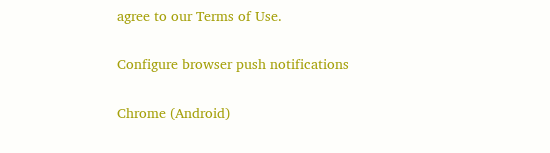agree to our Terms of Use.

Configure browser push notifications

Chrome (Android)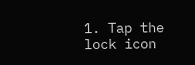1. Tap the lock icon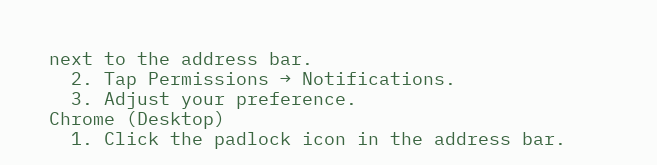next to the address bar.
  2. Tap Permissions → Notifications.
  3. Adjust your preference.
Chrome (Desktop)
  1. Click the padlock icon in the address bar.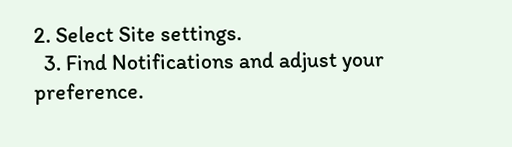2. Select Site settings.
  3. Find Notifications and adjust your preference.